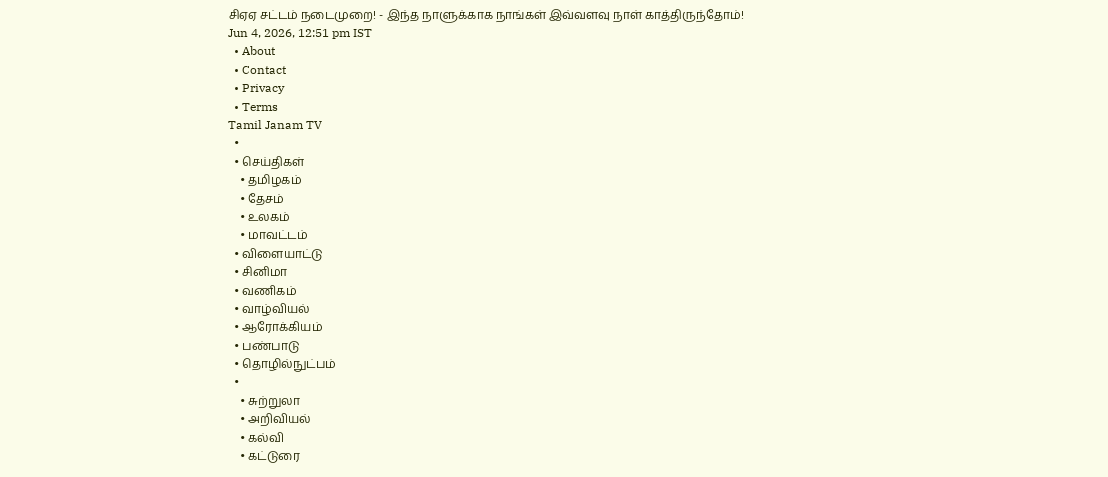சிஏஏ சட்டம் நடைமுறை! - இந்த நாளுக்காக நாங்கள் இவ்வளவு நாள் காத்திருந்தோம்!
Jun 4, 2026, 12:51 pm IST
  • About
  • Contact
  • Privacy
  • Terms
Tamil Janam TV
  •
  • செய்திகள்
    • தமிழகம்
    • தேசம்
    • உலகம்
    • மாவட்டம்
  • விளையாட்டு
  • சினிமா
  • வணிகம்
  • வாழ்வியல்
  • ஆரோக்கியம்
  • பண்பாடு
  • தொழில்நுட்பம்
  •
    • சுற்றுலா
    • அறிவியல்
    • கல்வி
    • கட்டுரை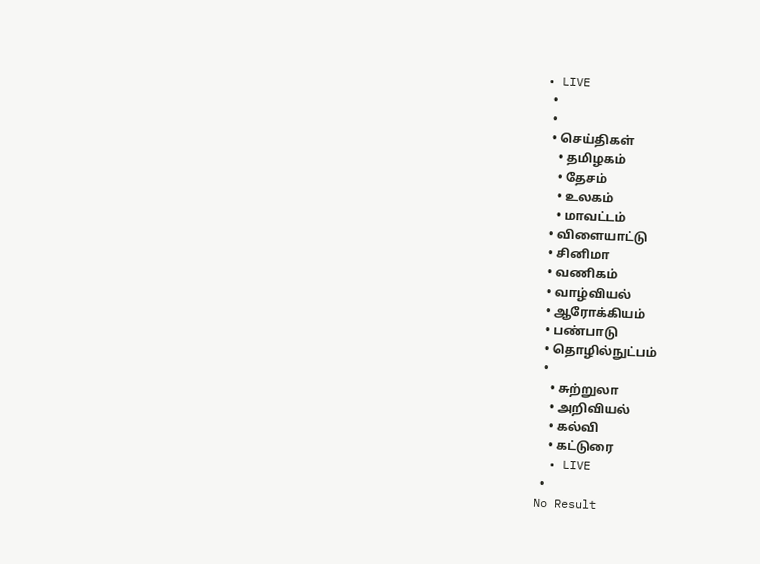• LIVE
  •
  •
  • செய்திகள்
    • தமிழகம்
    • தேசம்
    • உலகம்
    • மாவட்டம்
  • விளையாட்டு
  • சினிமா
  • வணிகம்
  • வாழ்வியல்
  • ஆரோக்கியம்
  • பண்பாடு
  • தொழில்நுட்பம்
  •
    • சுற்றுலா
    • அறிவியல்
    • கல்வி
    • கட்டுரை
  • LIVE
  •
No Result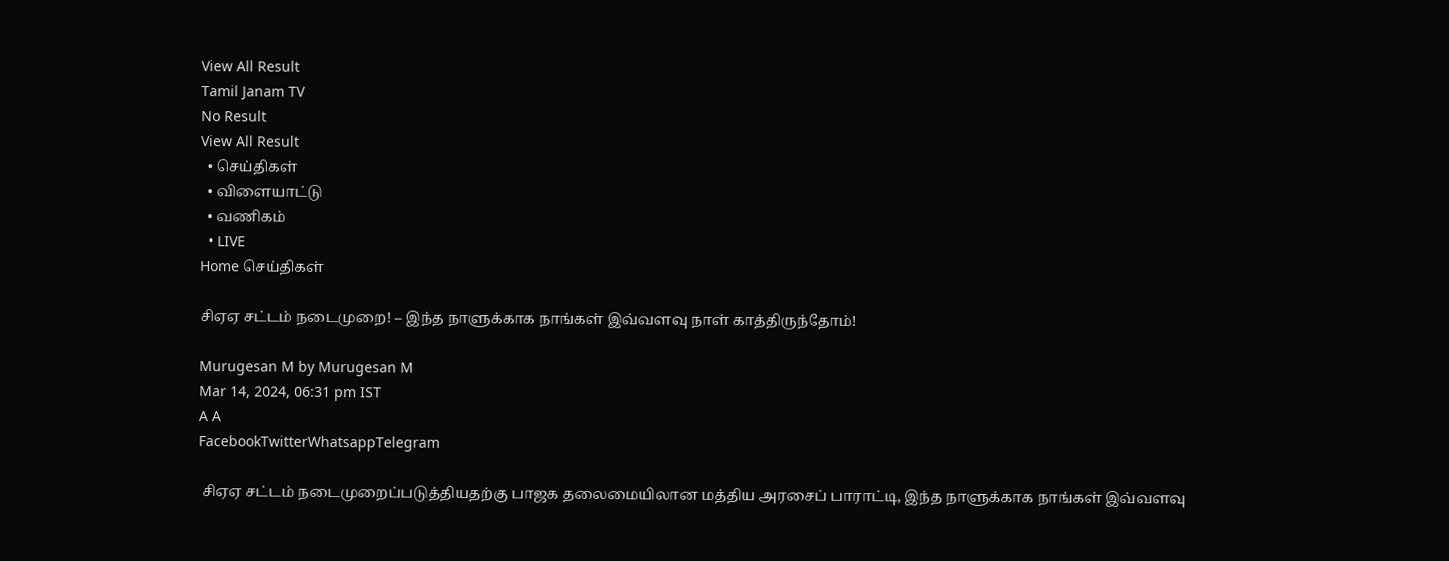View All Result
Tamil Janam TV
No Result
View All Result
  • செய்திகள்
  • விளையாட்டு
  • வணிகம்
  • LIVE
Home செய்திகள்

சிஏஏ சட்டம் நடைமுறை! – இந்த நாளுக்காக நாங்கள் இவ்வளவு நாள் காத்திருந்தோம்!

Murugesan M by Murugesan M
Mar 14, 2024, 06:31 pm IST
A A
FacebookTwitterWhatsappTelegram

 சிஏஏ சட்டம் நடைமுறைப்படுத்தியதற்கு பாஜக தலைமையிலான மத்திய அரசைப் பாராட்டி, இந்த நாளுக்காக நாங்கள் இவ்வளவு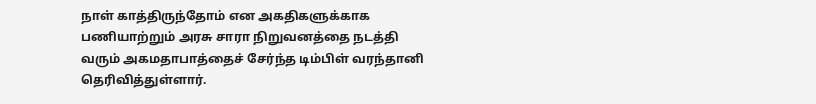நாள் காத்திருந்தோம் என அகதிகளுக்காக பணியாற்றும் அரசு சாரா நிறுவனத்தை நடத்தி வரும் அகமதாபாத்தைச் சேர்ந்த டிம்பிள் வரந்தானி தெரிவித்துள்ளார்.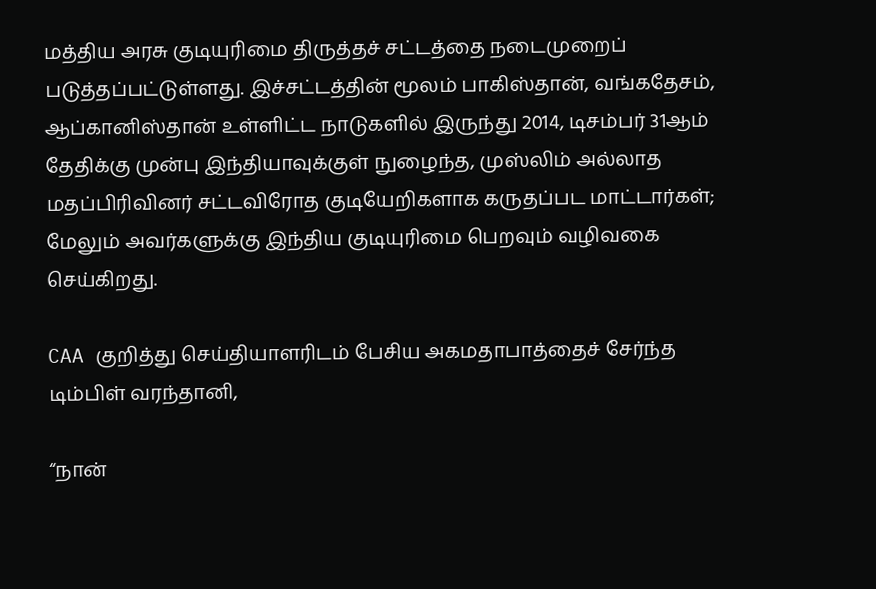மத்திய அரசு குடியுரிமை திருத்தச் சட்டத்தை நடைமுறைப் படுத்தப்பட்டுள்ளது. இச்சட்டத்தின் மூலம் பாகிஸ்தான், வங்கதேசம், ஆப்கானிஸ்தான் உள்ளிட்ட நாடுகளில் இருந்து 2014, டிசம்பர் 31ஆம் தேதிக்கு முன்பு இந்தியாவுக்குள் நுழைந்த, முஸ்லிம் அல்லாத மதப்பிரிவினர் சட்டவிரோத குடியேறிகளாக கருதப்பட மாட்டார்கள்; மேலும் அவர்களுக்கு இந்திய குடியுரிமை பெறவும் வழிவகை செய்கிறது.

CAA குறித்து செய்தியாளரிடம் பேசிய அகமதாபாத்தைச் சேர்ந்த டிம்பிள் வரந்தானி,

“நான்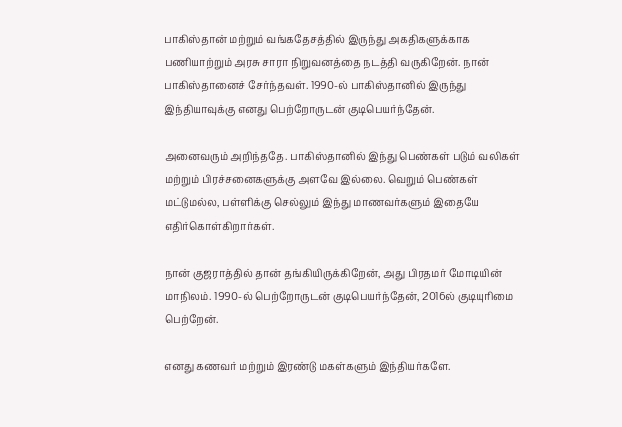பாகிஸ்தான் மற்றும் வங்கதேசத்தில் இருந்து அகதிகளுக்காக பணியாற்றும் அரசு சாரா நிறுவனத்தை நடத்தி வருகிறேன். நான் பாகிஸ்தானைச் சேர்ந்தவள். 1990-ல் பாகிஸ்தானில் இருந்து இந்தியாவுக்கு எனது பெற்றோருடன் குடிபெயர்ந்தேன்.

அனைவரும் அறிந்ததே. பாகிஸ்தானில் இந்து பெண்கள் படும் வலிகள் மற்றும் பிரச்சனைகளுக்கு அளவே இல்லை. வெறும் பெண்கள் மட்டுமல்ல, பள்ளிக்கு செல்லும் இந்து மாணவர்களும் இதையே எதிர்கொள்கிறார்கள்.

நான் குஜராத்தில் தான் தங்கியிருக்கிறேன், அது பிரதமர் மோடியின் மாநிலம். 1990-ல் பெற்றோருடன் குடிபெயர்ந்தேன், 2016ல் குடியுரிமை பெற்றேன்.

எனது கணவர் மற்றும் இரண்டு மகள்களும் இந்தியர்களே.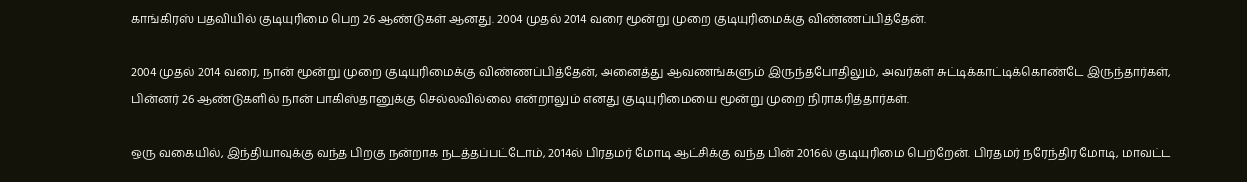காங்கிரஸ் பதவியில் குடியுரிமை பெற 26 ஆண்டுகள் ஆனது. 2004 முதல் 2014 வரை மூன்று முறை குடியுரிமைக்கு விண்ணப்பித்தேன்.

2004 முதல் 2014 வரை, நான் மூன்று முறை குடியுரிமைக்கு விண்ணப்பித்தேன், அனைத்து ஆவணங்களும் இருந்தபோதிலும், அவர்கள் சுட்டிக்காட்டிக்கொண்டே இருந்தார்கள், பின்னர் 26 ஆண்டுகளில் நான் பாகிஸ்தானுக்கு செல்லவில்லை என்றாலும் எனது குடியுரிமையை மூன்று முறை நிராகரித்தார்கள்.

ஒரு வகையில், இந்தியாவுக்கு வந்த பிறகு நன்றாக நடத்தப்பட்டோம், 2014ல் பிரதமர் மோடி ஆட்சிக்கு வந்த பின் 2016ல் குடியுரிமை பெற்றேன். பிரதமர் நரேந்திர மோடி, மாவட்ட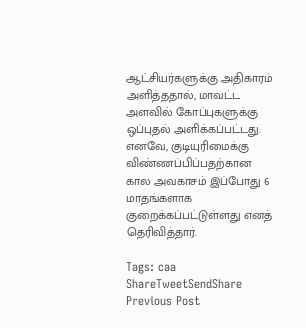ஆட்சியர்களுக்கு அதிகாரம் அளித்ததால், மாவட்ட அளவில் கோப்புகளுக்கு ஒப்புதல் அளிக்கப்பட்டது. எனவே, குடியுரிமைக்கு விண்ணப்பிப்பதற்கான கால அவகாசம் இப்போது 6 மாதங்களாக குறைக்கப்பட்டுள்ளது எனத் தெரிவித்தார்.

Tags: caa
ShareTweetSendShare
Previous Post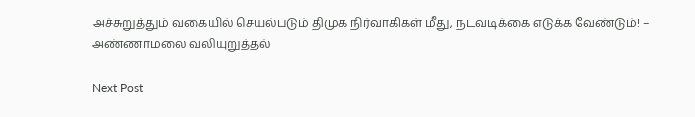அச்சுறுத்தும் வகையில் செயல்படும் திமுக நிர்வாகிகள் மீது, நடவடிக்கை எடுக்க வேண்டும்! – அண்ணாமலை வலியுறுத்தல்

Next Post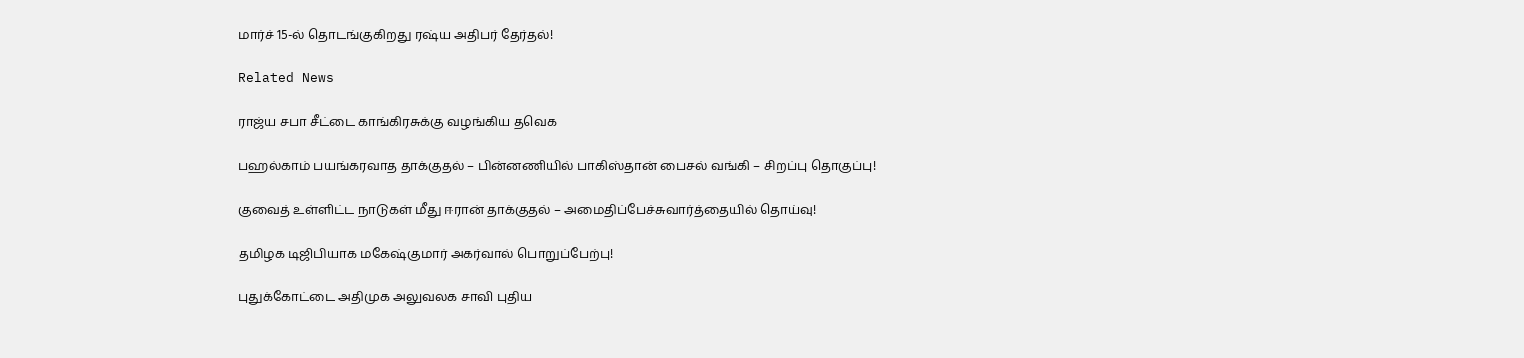மார்ச் 15-ல் தொடங்குகிறது ரஷ்ய அதிபர் தேர்தல்!

Related News

ராஜ்ய சபா சீட்டை காங்கிரசுக்கு வழங்கிய தவெக

பஹல்காம் பயங்கரவாத தாக்குதல் – பின்னணியில் பாகிஸ்தான் பைசல் வங்கி – சிறப்பு தொகுப்பு!

குவைத் உள்ளிட்ட நாடுகள் மீது ஈரான் தாக்குதல் – அமைதிப்பேச்சுவார்த்தையில் தொய்வு!

தமிழக டிஜிபியாக மகேஷ்குமார் அகர்வால் பொறுப்பேற்பு!

புதுக்கோட்டை அதிமுக அலுவலக சாவி புதிய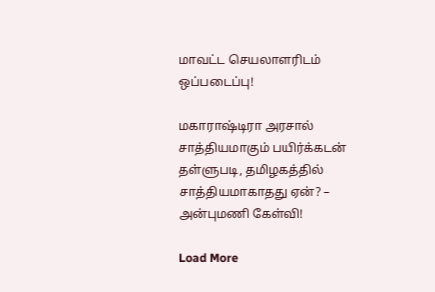மாவட்ட செயலாளரிடம் ஒப்படைப்பு!

மகாராஷ்டிரா அரசால் சாத்தியமாகும் பயிர்க்கடன் தள்ளுபடி, தமிழகத்தில் சாத்தியமாகாதது ஏன்? – அன்புமணி கேள்வி!

Load More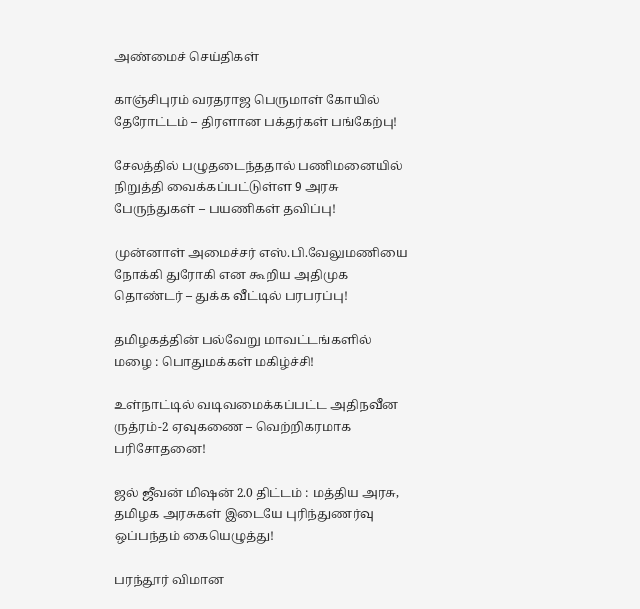அண்மைச் செய்திகள்

காஞ்சிபுரம் வரதராஜ பெருமாள் கோயில் தேரோட்டம் – திரளான பக்தர்கள் பங்கேற்பு!

சேலத்தில் பழுதடைந்ததால் பணிமனையில் நிறுத்தி வைக்கப்பட்டுள்ள 9 அரசு பேருந்துகள் – பயணிகள் தவிப்பு!

முன்னாள் அமைச்சர் எஸ்.பி.வேலுமணியை நோக்கி துரோகி என கூறிய அதிமுக தொண்டர் – துக்க வீட்டில் பரபரப்பு!

தமிழகத்தின் பல்வேறு மாவட்டங்களில் மழை : பொதுமக்கள் மகிழ்ச்சி!

உள்நாட்டில் வடிவமைக்கப்பட்ட அதிநவீன ருத்ரம்-2 ஏவுகணை – வெற்றிகரமாக பரிசோதனை!

ஜல் ஜீவன் மிஷன் 2.0 திட்டம் : மத்திய அரசு, தமிழக அரசுகள் இடையே புரிந்துணர்வு ஒப்பந்தம் கையெழுத்து!

பரந்தூர் விமான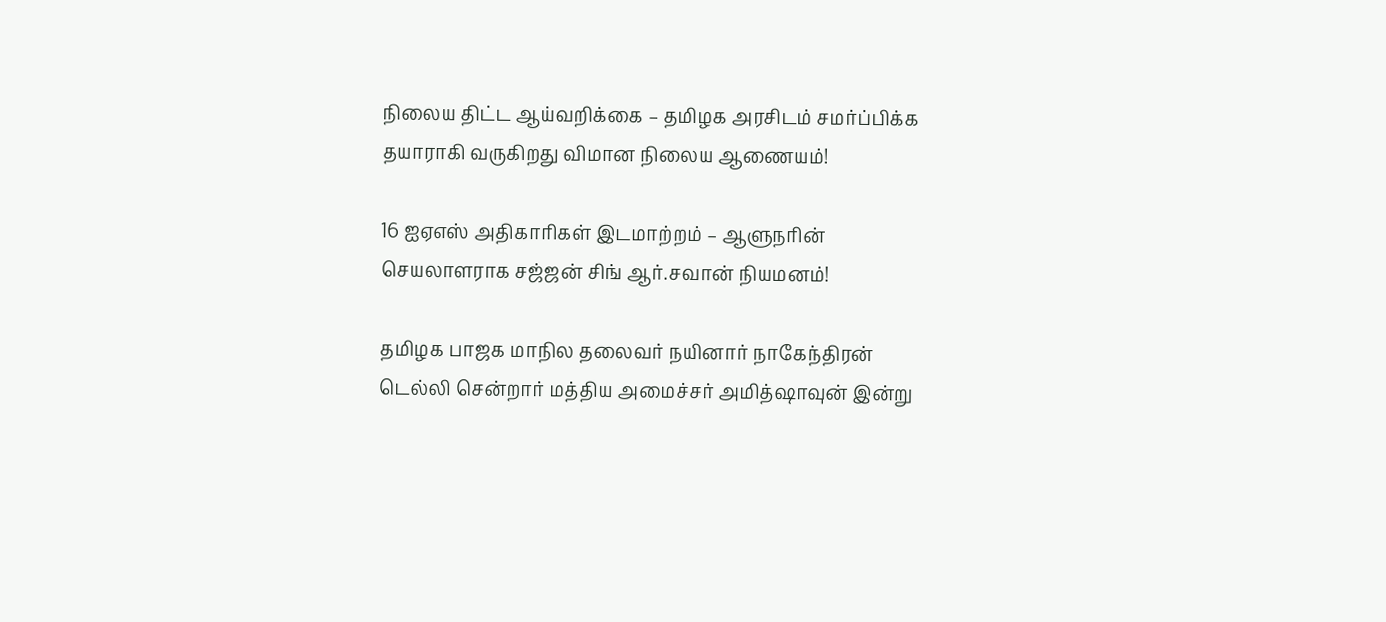நிலைய திட்ட ஆய்வறிக்கை – தமிழக அரசிடம் சமர்ப்பிக்க தயாராகி வருகிறது விமான நிலைய ஆணையம்!

16 ஐஏஎஸ் அதிகாரிகள் இடமாற்றம் – ஆளுநரின் செயலாளராக சஜ்ஜன் சிங் ஆர்.சவான் நியமனம்!

தமிழக பாஜக மாநில தலைவர் நயினார் நாகேந்திரன் டெல்லி சென்றார் மத்திய அமைச்சர் அமித்ஷாவுன் இன்று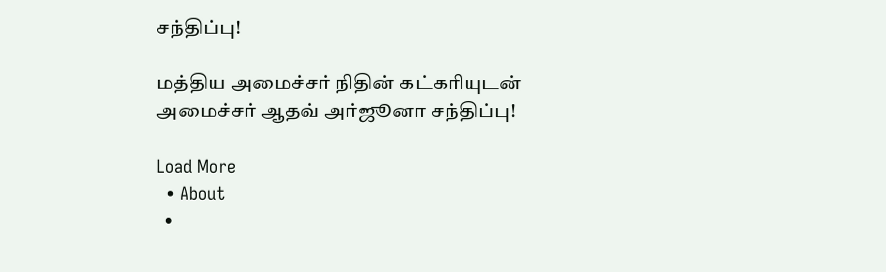சந்திப்பு!

மத்திய அமைச்சர் நிதின் கட்கரியுடன் அமைச்சர் ஆதவ் அர்ஜூனா சந்திப்பு!

Load More
  • About
  •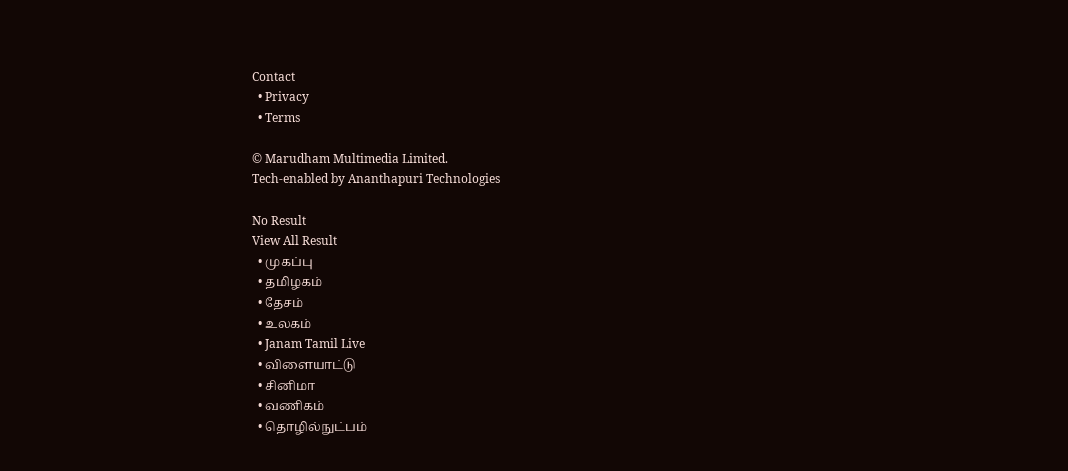Contact
  • Privacy
  • Terms

© Marudham Multimedia Limited.
Tech-enabled by Ananthapuri Technologies

No Result
View All Result
  • முகப்பு
  • தமிழகம்
  • தேசம்
  • உலகம்
  • Janam Tamil Live
  • விளையாட்டு
  • சினிமா
  • வணிகம்
  • தொழில்நுட்பம்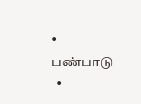• பண்பாடு
  •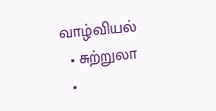வாழ்வியல்
  • சுற்றுலா
  •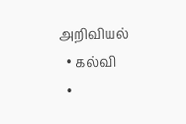அறிவியல்
  • கல்வி
  •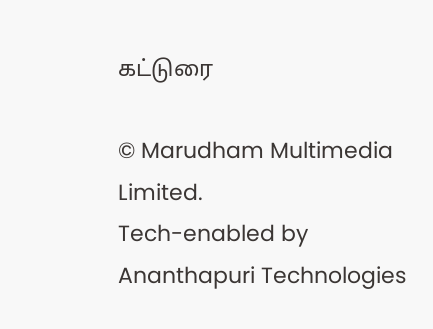கட்டுரை

© Marudham Multimedia Limited.
Tech-enabled by Ananthapuri Technologies